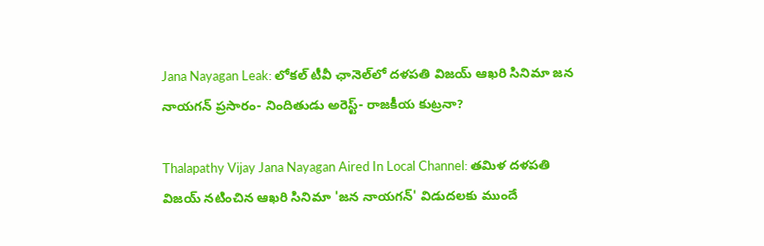Jana Nayagan Leak: లోకల్ టీవీ ఛానెల్‌లో దళపతి విజయ్ ఆఖరి సినిమా జన నాయగన్ ప్రసారం- నిందితుడు అరెస్ట్- రాజకీయ కుట్రనా?

Thalapathy Vijay Jana Nayagan Aired In Local Channel: తమిళ దళపతి విజయ్ నటించిన ఆఖరి సినిమా 'జన నాయగన్' విడుదలకు ముందే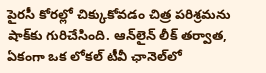పైరసీ కోరల్లో చిక్కుకోవడం చిత్ర పరిశ్రమను షాక్‌కు గురిచేసింది. ఆన్‌లైన్ లీక్ తర్వాత, ఏకంగా ఒక లోకల్ టీవీ ఛానెల్‌లో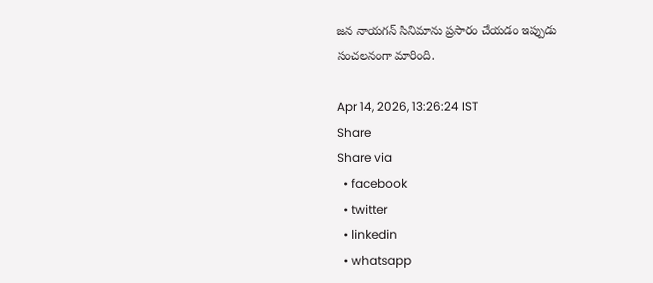జన నాయగన్ సినిమాను ప్రసారం చేయడం ఇప్పుడు సంచలనంగా మారింది.

Apr 14, 2026, 13:26:24 IST
Share
Share via
  • facebook
  • twitter
  • linkedin
  • whatsapp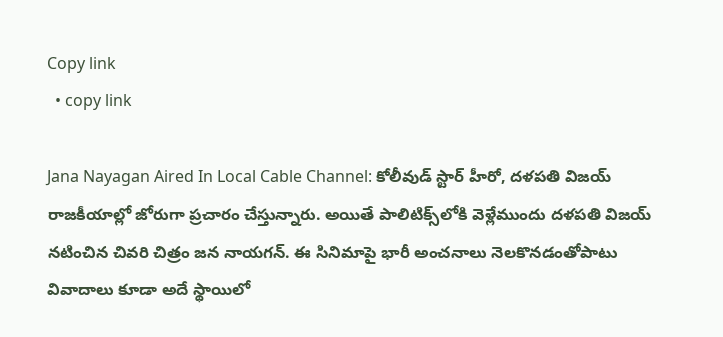Copy link
  • copy link

Jana Nayagan Aired In Local Cable Channel: కోలీవుడ్ స్టార్ హీరో, దళపతి విజయ్ రాజకీయాల్లో జోరుగా ప్రచారం చేస్తున్నారు. అయితే పాలిటిక్స్‌లోకి వెళ్లేముందు దళపతి విజయ్ నటించిన చివరి చిత్రం జన నాయగన్. ఈ సినిమాపై భారీ అంచనాలు నెలకొనడంతోపాటు వివాదాలు కూడా అదే స్థాయిలో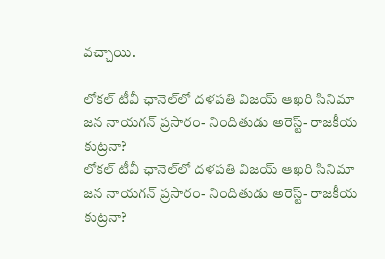వచ్చాయి.

లోకల్ టీవీ ఛానెల్‌లో దళపతి విజయ్ ఆఖరి సినిమా జన నాయగన్ ప్రసారం- నిందితుడు అరెస్ట్- రాజకీయ కుట్రనా?
లోకల్ టీవీ ఛానెల్‌లో దళపతి విజయ్ ఆఖరి సినిమా జన నాయగన్ ప్రసారం- నిందితుడు అరెస్ట్- రాజకీయ కుట్రనా?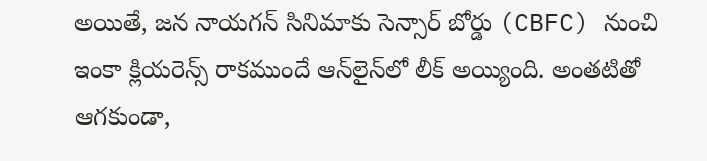అయితే, జన నాయగన్ సినిమాకు సెన్సార్ బోర్డు (CBFC) నుంచి ఇంకా క్లియరెన్స్ రాకముందే ఆన్‌లైన్‌లో లీక్ అయ్యింది. అంతటితో ఆగకుండా,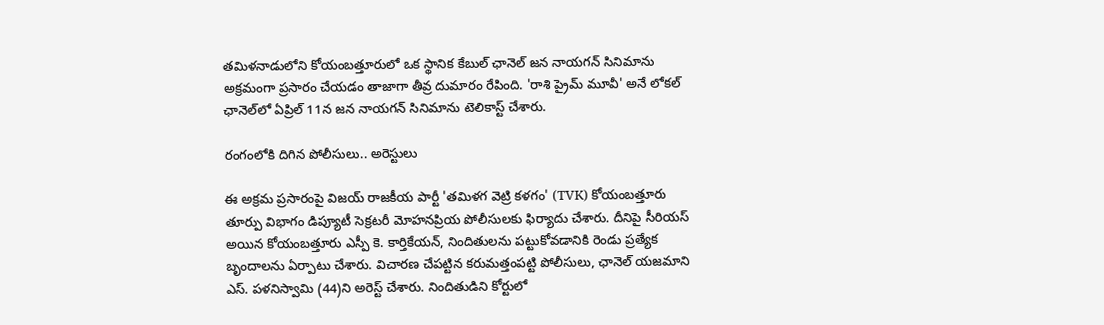తమిళనాడులోని కోయంబత్తూరులో ఒక స్థానిక కేబుల్ ఛానెల్ జన నాయగన్ సినిమాను అక్రమంగా ప్రసారం చేయడం తాజాగా తీవ్ర దుమారం రేపింది. 'రాశి ప్రైమ్ మూవీ' అనే లోకల్ ఛానెల్‌లో ఏప్రిల్ 11న జన నాయగన్ సినిమాను టెలికాస్ట్ చేశారు.

రంగంలోకి దిగిన పోలీసులు.. అరెస్టులు

ఈ అక్రమ ప్రసారంపై విజయ్ రాజకీయ పార్టీ 'తమిళగ వెట్రి కళగం' (TVK) కోయంబత్తూరు తూర్పు విభాగం డిప్యూటీ సెక్రటరీ మోహనప్రియ పోలీసులకు ఫిర్యాదు చేశారు. దీనిపై సీరియస్ అయిన కోయంబత్తూరు ఎస్పీ కె. కార్తికేయన్, నిందితులను పట్టుకోవడానికి రెండు ప్రత్యేక బృందాలను ఏర్పాటు చేశారు. విచారణ చేపట్టిన కరుమత్తంపట్టి పోలీసులు, ఛానెల్ యజమాని ఎస్. పళనిస్వామి (44)ని అరెస్ట్ చేశారు. నిందితుడిని కోర్టులో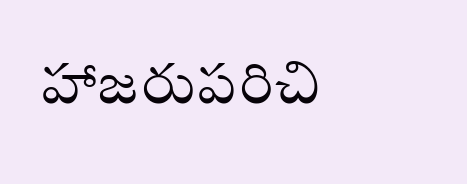హాజరుపరిచి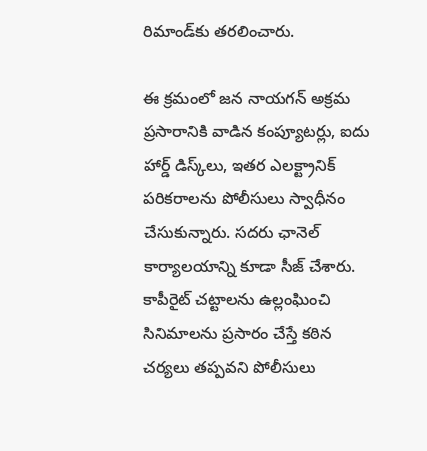రిమాండ్‌కు తరలించారు.

ఈ క్రమంలో జన నాయగన్ అక్రమ ప్రసారానికి వాడిన కంప్యూటర్లు, ఐదు హార్డ్ డిస్క్‌లు, ఇతర ఎలక్ట్రానిక్ పరికరాలను పోలీసులు స్వాధీనం చేసుకున్నారు. సదరు ఛానెల్ కార్యాలయాన్ని కూడా సీజ్ చేశారు. కాపీరైట్ చట్టాలను ఉల్లంఘించి సినిమాలను ప్రసారం చేస్తే కఠిన చర్యలు తప్పవని పోలీసులు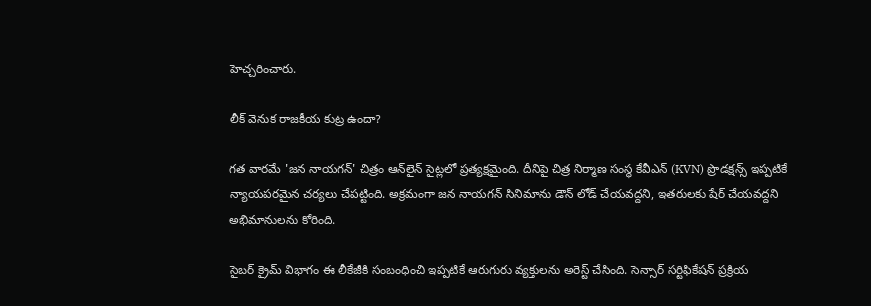హెచ్చరించారు.

లీక్ వెనుక రాజకీయ కుట్ర ఉందా?

గత వారమే 'జన నాయగన్' చిత్రం ఆన్‌లైన్ సైట్లలో ప్రత్యక్షమైంది. దీనిపై చిత్ర నిర్మాణ సంస్థ కేవీఎన్ (KVN) ప్రొడక్షన్స్ ఇప్పటికే న్యాయపరమైన చర్యలు చేపట్టింది. అక్రమంగా జన నాయగన్ సినిమాను డౌన్ లోడ్ చేయవద్దని, ఇతరులకు షేర్ చేయవద్దని అభిమానులను కోరింది.

సైబర్ క్రైమ్ విభాగం ఈ లీకేజీకి సంబంధించి ఇప్పటికే ఆరుగురు వ్యక్తులను అరెస్ట్ చేసింది. సెన్సార్ సర్టిఫికేషన్ ప్రక్రియ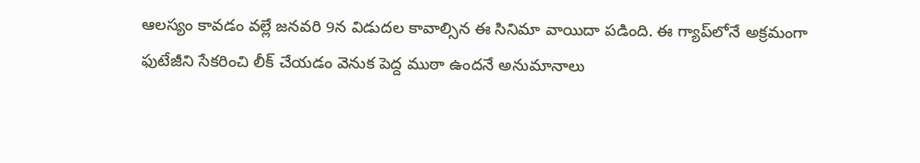ఆలస్యం కావడం వల్లే జనవరి 9న విడుదల కావాల్సిన ఈ సినిమా వాయిదా పడింది. ఈ గ్యాప్‌లోనే అక్రమంగా ఫుటేజీని సేకరించి లీక్ చేయడం వెనుక పెద్ద ముఠా ఉందనే అనుమానాలు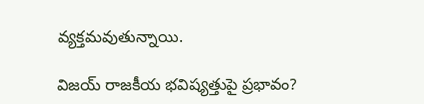వ్యక్తమవుతున్నాయి.

విజయ్ రాజకీయ భవిష్యత్తుపై ప్రభావం?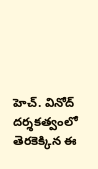హెచ్. వినోద్ దర్శకత్వంలో తెరకెక్కిన ఈ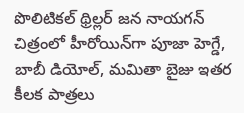పొలిటికల్ థ్రిల్లర్ జన నాయగన్ చిత్రంలో హీరోయిన్‌గా పూజా హెగ్డే, బాబీ డియోల్, మమితా బైజు ఇతర కీలక పాత్రలు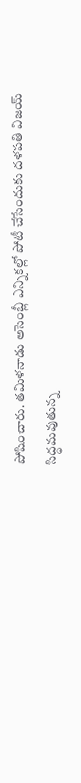పోషించారు. తమిళనాడు అసెంబ్లీ ఎన్నికల్లో పోటీ చేసేందుకు దళపతి విజయ్ సిద్ధమవుతున్న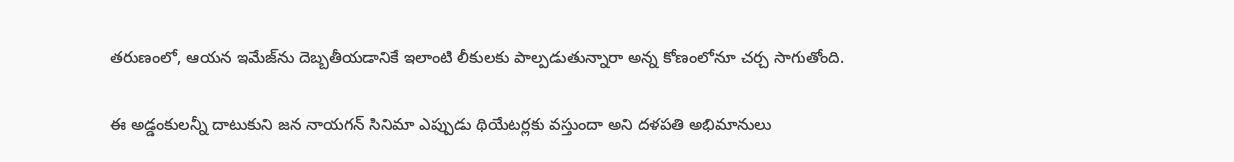తరుణంలో, ఆయన ఇమేజ్‌ను దెబ్బతీయడానికే ఇలాంటి లీకులకు పాల్పడుతున్నారా అన్న కోణంలోనూ చర్చ సాగుతోంది.

ఈ అడ్డంకులన్నీ దాటుకుని జన నాయగన్ సినిమా ఎప్పుడు థియేటర్లకు వస్తుందా అని దళపతి అభిమానులు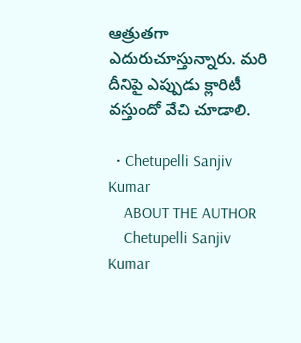ఆత్రుతగా ఎదురుచూస్తున్నారు. మరి దీనిపై ఎప్పుడు క్లారిటీ వస్తుందో వేచి చూడాలి.

  • Chetupelli Sanjiv Kumar
    ABOUT THE AUTHOR
    Chetupelli Sanjiv Kumar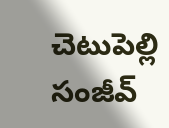చెటుపెల్లి సంజీవ్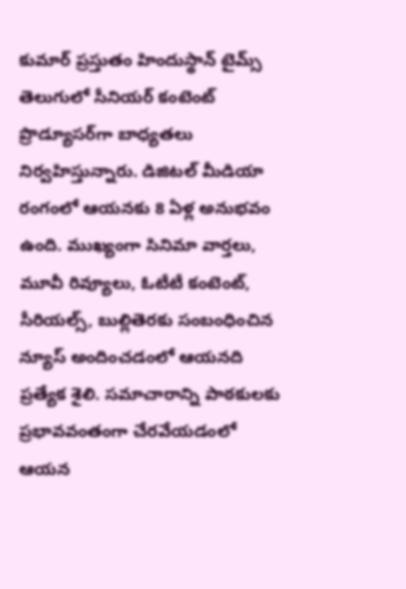కుమార్ ప్రస్తుతం హిందుస్థాన్ టైమ్స్ తెలుగులో సీనియర్ కంటెంట్ ప్రొడ్యూసర్‌గా బాధ్యతలు నిర్వహిస్తున్నారు. డిజిటల్ మీడియా రంగంలో ఆయనకు 8 ఏళ్ల అనుభవం ఉంది. ముఖ్యంగా సినిమా వార్తలు, మూవీ రివ్యూలు, ఓటీటీ కంటెంట్, సీరియల్స్, బుల్లితెరకు సంబంధించిన న్యూస్ అందించడంలో ఆయనది ప్రత్యేక శైలి. సమాచారాన్ని పాఠకులకు ప్రభావవంతంగా చేరవేయడంలో ఆయన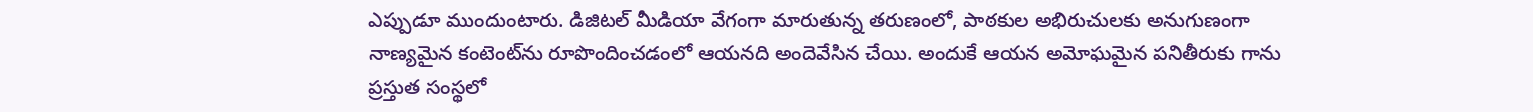ఎప్పుడూ ముందుంటారు. డిజిటల్ మీడియా వేగంగా మారుతున్న తరుణంలో, పాఠకుల అభిరుచులకు అనుగుణంగా నాణ్యమైన కంటెంట్‌ను రూపొందించడంలో ఆయనది అందెవేసిన చేయి. అందుకే ఆయన అమోఘమైన పనితీరుకు గాను ప్రస్తుత సంస్థలో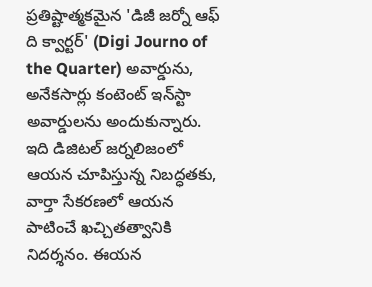ప్రతిష్టాత్మకమైన 'డిజీ జర్నో ఆఫ్ ది క్వార్టర్' (Digi Journo of the Quarter) అవార్డును, అనేకసార్లు కంటెంట్ ఇన్‌స్టా అవార్డులను అందుకున్నారు. ఇది డిజిటల్ జర్నలిజంలో ఆయన చూపిస్తున్న నిబద్ధతకు, వార్తా సేకరణలో ఆయన పాటించే ఖచ్చితత్వానికి నిదర్శనం. ఈయన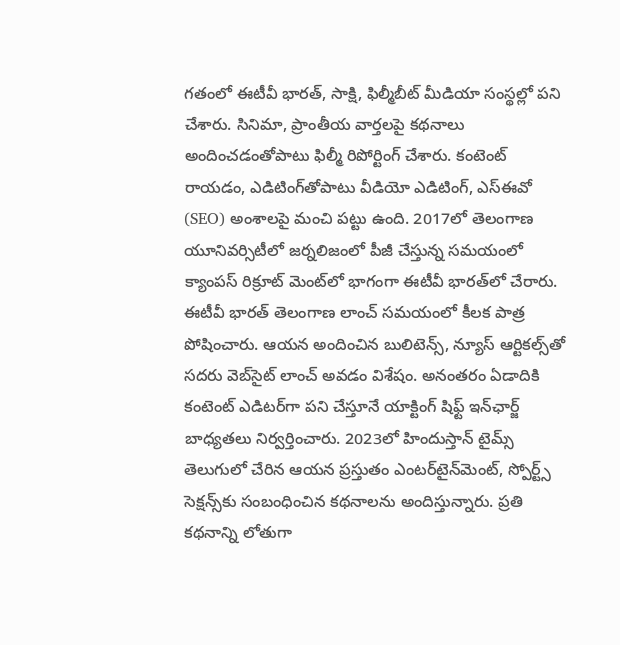గతంలో ఈటీవీ భారత్, సాక్షి, ఫిల్మీబీట్ మీడియా సంస్థల్లో పని చేశారు. సినిమా, ప్రాంతీయ వార్తలపై కథనాలు అందించడంతోపాటు ఫిల్మీ రిపోర్టింగ్ చేశారు. కంటెంట్ రాయడం, ఎడిటింగ్‌తోపాటు వీడియో ఎడిటింగ్, ఎస్‌ఈవో (SEO) అంశాలపై మంచి పట్టు ఉంది. 2017లో తెలంగాణ యూనివర్సిటీలో జర్నలిజంలో పీజీ చేస్తున్న సమయంలో క్యాంపస్ రిక్రూట్ మెంట్‌లో భాగంగా ఈటీవీ భారత్‌లో చేరారు. ఈటీవీ భారత్ తెలంగాణ లాంచ్ సమయంలో కీలక పాత్ర పోషించారు. ఆయన అందించిన బులిటెన్స్, న్యూస్ ఆర్టికల్స్‌తో సదరు వెబ్‌సైట్ లాంచ్ అవడం విశేషం. అనంతరం ఏడాదికి కంటెంట్ ఎడిటర్‌గా పని చేస్తూనే యాక్టింగ్ షిఫ్ట్ ఇన్‌ఛార్జ్ బాధ్యతలు నిర్వర్తించారు. 2023లో హిందుస్తాన్ టైమ్స్ తెలుగులో చేరిన ఆయన ప్రస్తుతం ఎంటర్‌టైన్‌మెంట్, స్పోర్ట్స్ సెక్షన్స్‌కు సంబంధించిన కథనాలను అందిస్తున్నారు. ప్రతి కథనాన్ని లోతుగా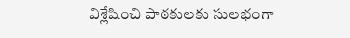విశ్లేషించి పాఠకులకు సులభంగా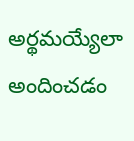అర్థమయ్యేలా అందించడం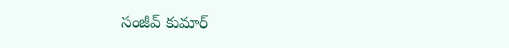సంజీవ్ కుమార్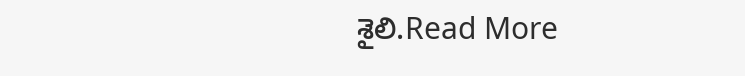శైలి.Read More